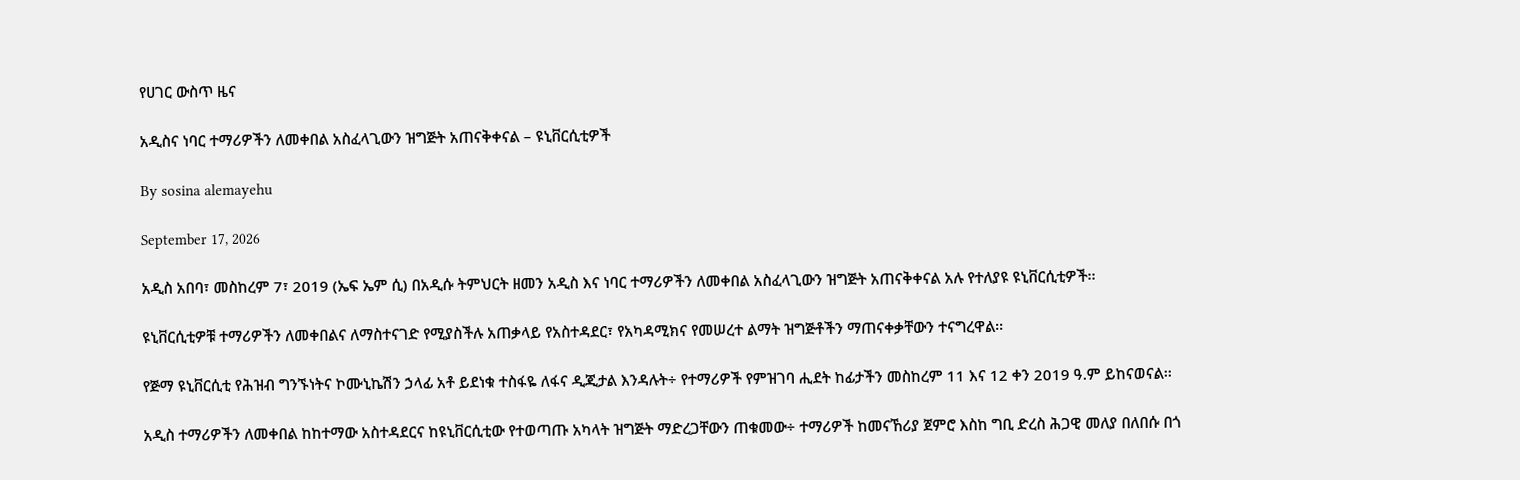የሀገር ውስጥ ዜና

አዲስና ነባር ተማሪዎችን ለመቀበል አስፈላጊውን ዝግጅት አጠናቅቀናል – ዩኒቨርሲቲዎች

By sosina alemayehu

September 17, 2026

አዲስ አበባ፣ መስከረም 7፣ 2019 (ኤፍ ኤም ሲ) በአዲሱ ትምህርት ዘመን አዲስ እና ነባር ተማሪዎችን ለመቀበል አስፈላጊውን ዝግጅት አጠናቅቀናል አሉ የተለያዩ ዩኒቨርሲቲዎች፡፡

ዩኒቨርሲቲዎቹ ተማሪዎችን ለመቀበልና ለማስተናገድ የሚያስችሉ አጠቃላይ የአስተዳደር፣ የአካዳሚክና የመሠረተ ልማት ዝግጅቶችን ማጠናቀቃቸውን ተናግረዋል፡፡

የጅማ ዩኒቨርሲቲ የሕዝብ ግንኙነትና ኮሙኒኬሽን ኃላፊ አቶ ይደነቁ ተስፋዬ ለፋና ዲጂታል እንዳሉት÷ የተማሪዎች የምዝገባ ሒደት ከፊታችን መስከረም 11 እና 12 ቀን 2019 ዓ.ም ይከናወናል፡፡

አዲስ ተማሪዎችን ለመቀበል ከከተማው አስተዳደርና ከዩኒቨርሲቲው የተወጣጡ አካላት ዝግጅት ማድረጋቸውን ጠቁመው÷ ተማሪዎች ከመናኸሪያ ጀምሮ እስከ ግቢ ድረስ ሕጋዊ መለያ በለበሱ በጎ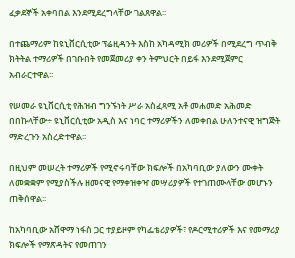ፈቃደኞች አቀባበል እንደሚደረግላቸው ገልጸዋል፡፡

በተጨማሪም ከዩኒቨርሲቲው ፕሬዚዳንት እስከ አካዳሚክ መሪዎች በሚደረግ ጥብቅ ክትትል ተማሪዎች በገቡበት የመጀመሪያ ቀን ትምህርት በይፋ እንደሚጀምር አብራርተዋል፡፡

የሠመራ ዩኒቨርሲቲ የሕዝብ ግንኙነት ሥራ አስፈጻሚ አቶ መሐመድ አሕመድ በበኩላቸው÷ ዩኒቨርሲቲው አዲስ እና ነባር ተማሪዎችን ለመቀበል ሁለንተናዊ ዝግጅት ማድረጉን አስረድተዋል፡፡

በዚህም መሠረት ተማሪዎች የሚኖሩባቸው ክፍሎች በአካባቢው ያለውን ሙቀት ለመቋቋም የሚያስችሉ ዘመናዊ የማቀዝቀዣ መሣሪያዎች የተገጠሙላቸው መሆኑን ጠቅሰዋል፡፡

ከአካባቢው አሸዋማ ነፋስ ጋር ተያይዞም የካፌቴሪያዎች፣ የዶርሚተሪዎች እና የመማሪያ ክፍሎች የማጽዳትና የመጠገን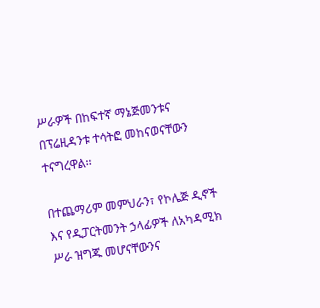ሥራዎች በከፍተኛ ማኔጅመንቱና በፕሬዚዳንቱ ተሳትፎ መከናወናቸውን ተናግረዋል፡፡

በተጨማሪም መምህራን፣ የኮሌጅ ዲኖች እና የዲፓርትመንት ኃላፊዎች ለአካዳሚክ ሥራ ዝግጁ መሆናቸውንና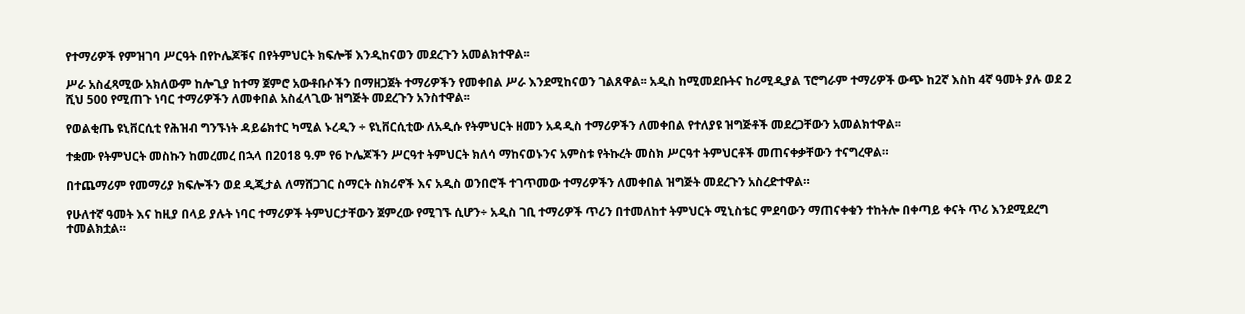የተማሪዎች የምዝገባ ሥርዓት በየኮሌጆቹና በየትምህርት ክፍሎቹ እንዲከናወን መደረጉን አመልክተዋል፡፡

ሥራ አስፈጻሚው አክለውም ከሎጊያ ከተማ ጀምሮ አውቶቡሶችን በማዘጋጀት ተማሪዎችን የመቀበል ሥራ እንደሚከናወን ገልጸዋል፡፡ አዲስ ከሚመደቡትና ከሪሚዲያል ፕሮግራም ተማሪዎች ውጭ ከ2ኛ እስከ 4ኛ ዓመት ያሉ ወደ 2 ሺህ 500 የሚጠጉ ነባር ተማሪዎችን ለመቀበል አስፈላጊው ዝግጅት መደረጉን አንስተዋል፡፡

የወልቂጤ ዩኒቨርሲቲ የሕዝብ ግንኙነት ዳይሬክተር ካሚል ኑረዲን ÷ ዩኒቨርሲቲው ለአዲሱ የትምህርት ዘመን አዳዲስ ተማሪዎችን ለመቀበል የተለያዩ ዝግጅቶች መደረጋቸውን አመልክተዋል፡፡

ተቋሙ የትምህርት መስኩን ከመረመረ በኋላ በ2018 ዓ.ም የ6 ኮሌጆችን ሥርዓተ ትምህርት ክለሳ ማከናወኑንና አምስቱ የትኩረት መስክ ሥርዓተ ትምህርቶች መጠናቀቃቸውን ተናግረዋል።

በተጨማሪም የመማሪያ ክፍሎችን ወደ ዲጂታል ለማሸጋገር ስማርት ስክሪኖች እና አዲስ ወንበሮች ተገጥመው ተማሪዎችን ለመቀበል ዝግጅት መደረጉን አስረድተዋል።

የሁለተኛ ዓመት እና ከዚያ በላይ ያሉት ነባር ተማሪዎች ትምህርታቸውን ጀምረው የሚገኙ ሲሆን÷ አዲስ ገቢ ተማሪዎች ጥሪን በተመለከተ ትምህርት ሚኒስቴር ምደባውን ማጠናቀቁን ተከትሎ በቀጣይ ቀናት ጥሪ እንደሚደረግ ተመልክቷል።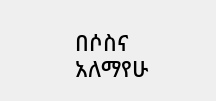በሶስና አለማየሁ